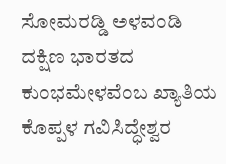ಸೋಮರಡ್ಡಿ ಅಳವಂಡಿ
ದಕ್ಷಿಣ ಭಾರತದ ಕುಂಭಮೇಳವೆಂಬ ಖ್ಯಾತಿಯ ಕೊಪ್ಪಳ ಗವಿಸಿದ್ಧೇಶ್ವರ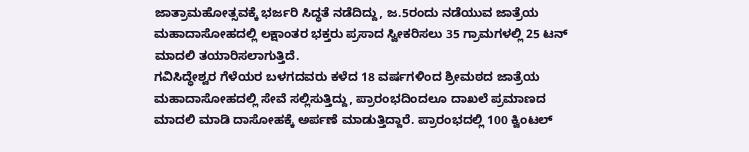ಜಾತ್ರಾಮಹೋತ್ಸವಕ್ಕೆ ಭರ್ಜರಿ ಸಿದ್ಧತೆ ನಡೆದಿದ್ದು, ಜ.5ರಂದು ನಡೆಯುವ ಜಾತ್ರೆಯ ಮಹಾದಾಸೋಹದಲ್ಲಿ ಲಕ್ಷಾಂತರ ಭಕ್ತರು ಪ್ರಸಾದ ಸ್ವೀಕರಿಸಲು 35 ಗ್ರಾಮಗಳಲ್ಲಿ 25 ಟನ್ ಮಾದಲಿ ತಯಾರಿಸಲಾಗುತ್ತಿದೆ.
ಗವಿಸಿದ್ಧೇಶ್ವರ ಗೆಳೆಯರ ಬಳಗದವರು ಕಳೆದ 18 ವರ್ಷಗಳಿಂದ ಶ್ರೀಮಠದ ಜಾತ್ರೆಯ ಮಹಾದಾಸೋಹದಲ್ಲಿ ಸೇವೆ ಸಲ್ಲಿಸುತ್ತಿದ್ದು, ಪ್ರಾರಂಭದಿಂದಲೂ ದಾಖಲೆ ಪ್ರಮಾಣದ ಮಾದಲಿ ಮಾಡಿ ದಾಸೋಹಕ್ಕೆ ಅರ್ಪಣೆ ಮಾಡುತ್ತಿದ್ದಾರೆ. ಪ್ರಾರಂಭದಲ್ಲಿ 100 ಕ್ವಿಂಟಲ್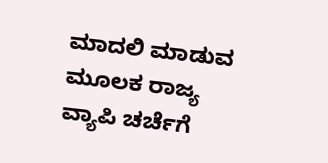ಮಾದಲಿ ಮಾಡುವ ಮೂಲಕ ರಾಜ್ಯ ವ್ಯಾಪಿ ಚರ್ಚೆಗೆ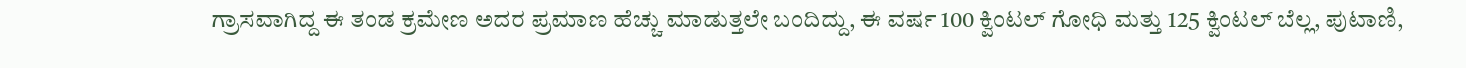ಗ್ರಾಸವಾಗಿದ್ದ ಈ ತಂಡ ಕ್ರಮೇಣ ಅದರ ಪ್ರಮಾಣ ಹೆಚ್ಚು ಮಾಡುತ್ತಲೇ ಬಂದಿದ್ದು, ಈ ವರ್ಷ 100 ಕ್ವಿಂಟಲ್ ಗೋಧಿ ಮತ್ತು 125 ಕ್ವಿಂಟಲ್ ಬೆಲ್ಲ, ಪುಟಾಣಿ,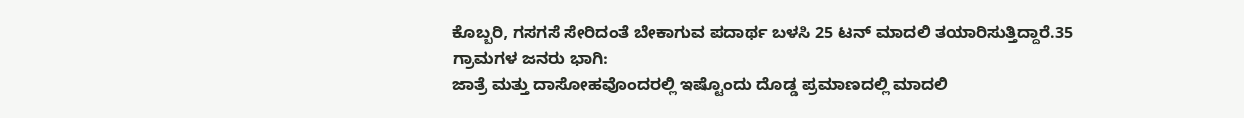ಕೊಬ್ಬರಿ, ಗಸಗಸೆ ಸೇರಿದಂತೆ ಬೇಕಾಗುವ ಪದಾರ್ಥ ಬಳಸಿ 25 ಟನ್ ಮಾದಲಿ ತಯಾರಿಸುತ್ತಿದ್ದಾರೆ.35 ಗ್ರಾಮಗಳ ಜನರು ಭಾಗಿ:
ಜಾತ್ರೆ ಮತ್ತು ದಾಸೋಹವೊಂದರಲ್ಲಿ ಇಷ್ಟೊಂದು ದೊಡ್ಡ ಪ್ರಮಾಣದಲ್ಲಿ ಮಾದಲಿ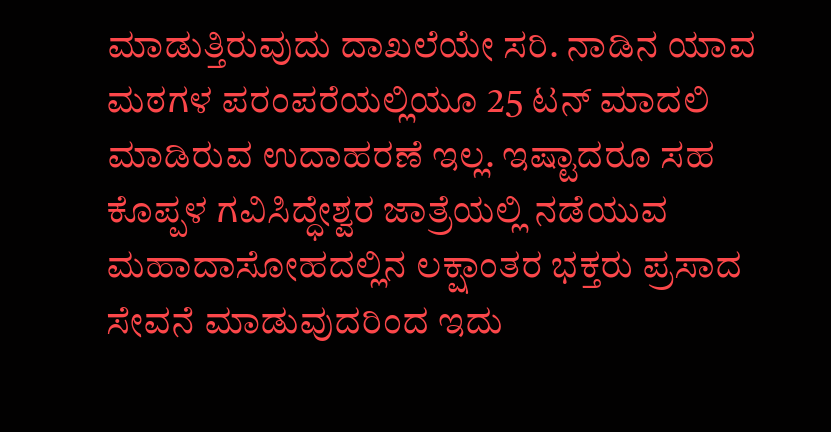ಮಾಡುತ್ತಿರುವುದು ದಾಖಲೆಯೇ ಸರಿ. ನಾಡಿನ ಯಾವ ಮಠಗಳ ಪರಂಪರೆಯಲ್ಲಿಯೂ 25 ಟನ್ ಮಾದಲಿ ಮಾಡಿರುವ ಉದಾಹರಣೆ ಇಲ್ಲ. ಇಷ್ಟಾದರೂ ಸಹ ಕೊಪ್ಪಳ ಗವಿಸಿದ್ಧೇಶ್ವರ ಜಾತ್ರೆಯಲ್ಲಿ ನಡೆಯುವ ಮಹಾದಾಸೋಹದಲ್ಲಿನ ಲಕ್ಷಾಂತರ ಭಕ್ತರು ಪ್ರಸಾದ ಸೇವನೆ ಮಾಡುವುದರಿಂದ ಇದು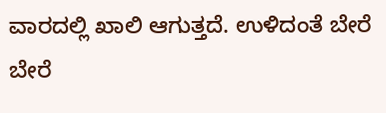ವಾರದಲ್ಲಿ ಖಾಲಿ ಆಗುತ್ತದೆ. ಉಳಿದಂತೆ ಬೇರೆ ಬೇರೆ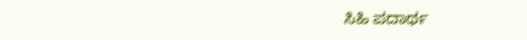ಸಿಹಿ ಪದಾರ್ಥ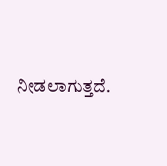ನೀಡಲಾಗುತ್ತದೆ.